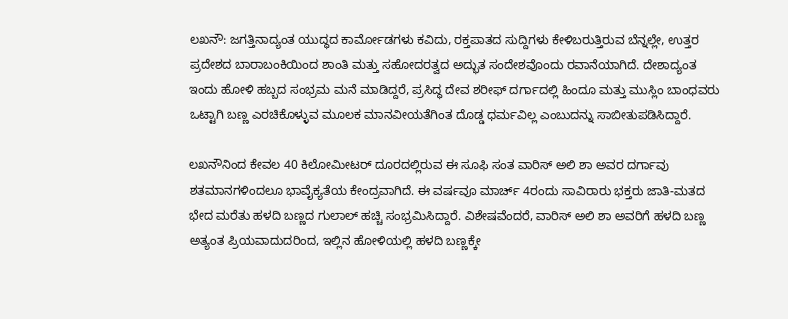ಲಖನೌ: ಜಗತ್ತಿನಾದ್ಯಂತ ಯುದ್ಧದ ಕಾರ್ಮೋಡಗಳು ಕವಿದು, ರಕ್ತಪಾತದ ಸುದ್ದಿಗಳು ಕೇಳಿಬರುತ್ತಿರುವ ಬೆನ್ನಲ್ಲೇ, ಉತ್ತರ ಪ್ರದೇಶದ ಬಾರಾಬಂಕಿಯಿಂದ ಶಾಂತಿ ಮತ್ತು ಸಹೋದರತ್ವದ ಅದ್ಭುತ ಸಂದೇಶವೊಂದು ರವಾನೆಯಾಗಿದೆ. ದೇಶಾದ್ಯಂತ ಇಂದು ಹೋಳಿ ಹಬ್ಬದ ಸಂಭ್ರಮ ಮನೆ ಮಾಡಿದ್ದರೆ, ಪ್ರಸಿದ್ಧ ದೇವ ಶರೀಫ್ ದರ್ಗಾದಲ್ಲಿ ಹಿಂದೂ ಮತ್ತು ಮುಸ್ಲಿಂ ಬಾಂಧವರು ಒಟ್ಟಾಗಿ ಬಣ್ಣ ಎರಚಿಕೊಳ್ಳುವ ಮೂಲಕ ಮಾನವೀಯತೆಗಿಂತ ದೊಡ್ಡ ಧರ್ಮವಿಲ್ಲ ಎಂಬುದನ್ನು ಸಾಬೀತುಪಡಿಸಿದ್ದಾರೆ.

ಲಖನೌನಿಂದ ಕೇವಲ 40 ಕಿಲೋಮೀಟರ್ ದೂರದಲ್ಲಿರುವ ಈ ಸೂಫಿ ಸಂತ ವಾರಿಸ್ ಅಲಿ ಶಾ ಅವರ ದರ್ಗಾವು ಶತಮಾನಗಳಿಂದಲೂ ಭಾವೈಕ್ಯತೆಯ ಕೇಂದ್ರವಾಗಿದೆ. ಈ ವರ್ಷವೂ ಮಾರ್ಚ್ 4ರಂದು ಸಾವಿರಾರು ಭಕ್ತರು ಜಾತಿ-ಮತದ ಭೇದ ಮರೆತು ಹಳದಿ ಬಣ್ಣದ ಗುಲಾಲ್ ಹಚ್ಚಿ ಸಂಭ್ರಮಿಸಿದ್ದಾರೆ. ವಿಶೇಷವೆಂದರೆ, ವಾರಿಸ್ ಅಲಿ ಶಾ ಅವರಿಗೆ ಹಳದಿ ಬಣ್ಣ ಅತ್ಯಂತ ಪ್ರಿಯವಾದುದರಿಂದ, ಇಲ್ಲಿನ ಹೋಳಿಯಲ್ಲಿ ಹಳದಿ ಬಣ್ಣಕ್ಕೇ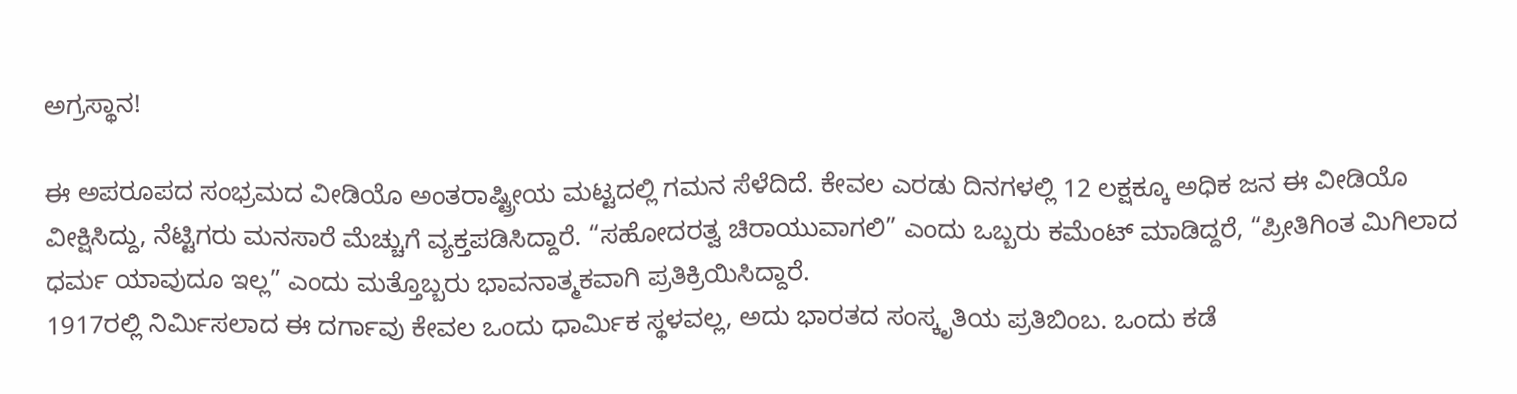ಅಗ್ರಸ್ಥಾನ!

ಈ ಅಪರೂಪದ ಸಂಭ್ರಮದ ವೀಡಿಯೊ ಅಂತರಾಷ್ಟ್ರೀಯ ಮಟ್ಟದಲ್ಲಿ ಗಮನ ಸೆಳೆದಿದೆ. ಕೇವಲ ಎರಡು ದಿನಗಳಲ್ಲಿ 12 ಲಕ್ಷಕ್ಕೂ ಅಧಿಕ ಜನ ಈ ವೀಡಿಯೊ ವೀಕ್ಷಿಸಿದ್ದು, ನೆಟ್ಟಿಗರು ಮನಸಾರೆ ಮೆಚ್ಚುಗೆ ವ್ಯಕ್ತಪಡಿಸಿದ್ದಾರೆ. “ಸಹೋದರತ್ವ ಚಿರಾಯುವಾಗಲಿ” ಎಂದು ಒಬ್ಬರು ಕಮೆಂಟ್ ಮಾಡಿದ್ದರೆ, “ಪ್ರೀತಿಗಿಂತ ಮಿಗಿಲಾದ ಧರ್ಮ ಯಾವುದೂ ಇಲ್ಲ” ಎಂದು ಮತ್ತೊಬ್ಬರು ಭಾವನಾತ್ಮಕವಾಗಿ ಪ್ರತಿಕ್ರಿಯಿಸಿದ್ದಾರೆ.
1917ರಲ್ಲಿ ನಿರ್ಮಿಸಲಾದ ಈ ದರ್ಗಾವು ಕೇವಲ ಒಂದು ಧಾರ್ಮಿಕ ಸ್ಥಳವಲ್ಲ, ಅದು ಭಾರತದ ಸಂಸ್ಕೃತಿಯ ಪ್ರತಿಬಿಂಬ. ಒಂದು ಕಡೆ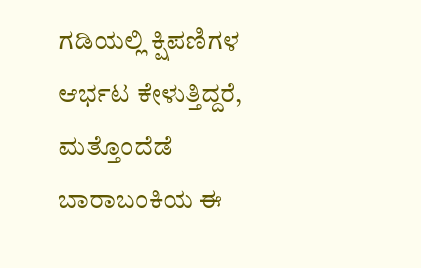ಗಡಿಯಲ್ಲಿ ಕ್ಷಿಪಣಿಗಳ ಆರ್ಭಟ ಕೇಳುತ್ತಿದ್ದರೆ, ಮತ್ತೊಂದೆಡೆ ಬಾರಾಬಂಕಿಯ ಈ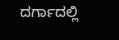ದರ್ಗಾದಲ್ಲಿ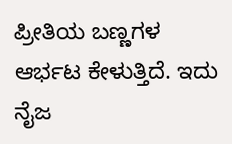ಪ್ರೀತಿಯ ಬಣ್ಣಗಳ ಆರ್ಭಟ ಕೇಳುತ್ತಿದೆ. ಇದು ನೈಜ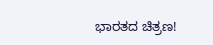ಭಾರತದ ಚಿತ್ರಣ!